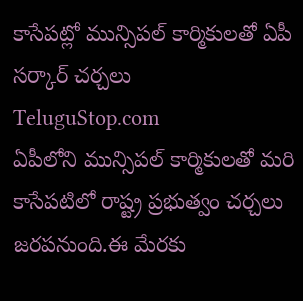కాసేపట్లో మున్సిపల్ కార్మికులతో ఏపీ సర్కార్ చర్చలు
TeluguStop.com
ఏపీలోని మున్సిపల్ కార్మికులతో మరి కాసేపటిలో రాష్ట్ర ప్రభుత్వం చర్చలు జరపనుంది.ఈ మేరకు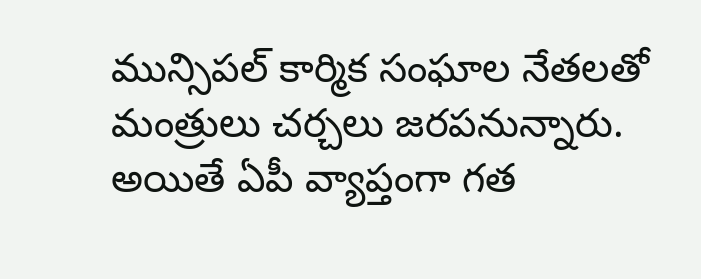మున్సిపల్ కార్మిక సంఘాల నేతలతో మంత్రులు చర్చలు జరపనున్నారు.
అయితే ఏపీ వ్యాప్తంగా గత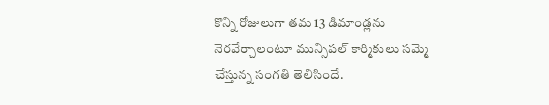కొన్ని రోజులుగా తమ 13 డిమాండ్లను నెరవేర్చాలంటూ మున్సిపల్ కార్మికులు సమ్మె చేస్తున్న సంగతి తెలిసిందే.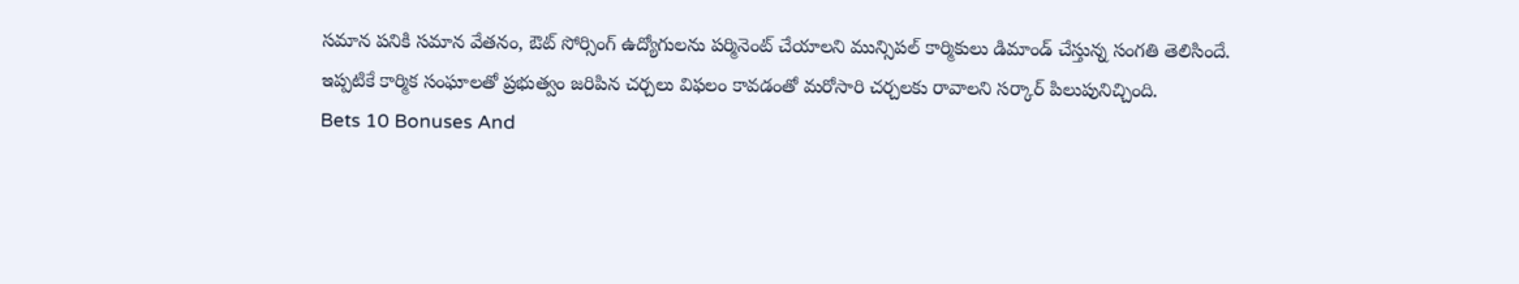సమాన పనికి సమాన వేతనం, ఔట్ సోర్సింగ్ ఉద్యోగులను పర్మినెంట్ చేయాలని మున్సిపల్ కార్మికులు డిమాండ్ చేస్తున్న సంగతి తెలిసిందే.
ఇప్పటికే కార్మిక సంఘాలతో ప్రభుత్వం జరిపిన చర్చలు విఫలం కావడంతో మరోసారి చర్చలకు రావాలని సర్కార్ పిలుపునిచ్చింది.
Bets 10 Bonuses And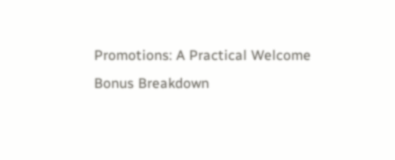Promotions: A Practical Welcome Bonus Breakdown